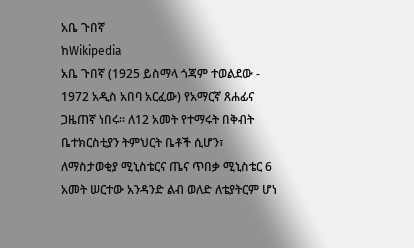አቤ ጉበኛ
ከWikipedia
አቤ ጉበኛ (1925 ይስማላ ጎጃም ተወልደው - 1972 አዲስ አበባ አርፈው) የአማርኛ ጸሐፊና ጋዜጠኛ ነበሩ። ለ12 አመት የተማሩት በቅብት ቤተክርስቲያን ትምህርት ቤቶች ሲሆን፣ ለማስታወቂያ ሚኒስቴርና ጤና ጥበቃ ሚኒስቴር 6 አመት ሠርተው አንዳንድ ልብ ወለድ ለቴያትርም ሆነ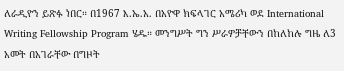ለራዲዮን ይጽፉ ነበር። በ1967 እ.ኤ.አ. በአዮዋ ክፍላገር አሜሪካ ወደ International Writing Fellowship Program ሄዱ። መንግሥት ግን ሥራዎቻቸውን በከለከሉ ግዜ ለ3 አመት በአገራቸው በግዞት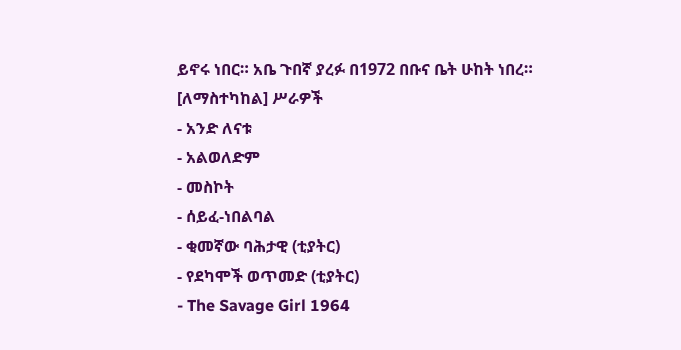ይኖሩ ነበር። አቤ ጉበኛ ያረፉ በ1972 በቡና ቤት ሁከት ነበረ።
[ለማስተካከል] ሥራዎች
- አንድ ለናቱ
- አልወለድም
- መስኮት
- ሰይፈ-ነበልባል
- ቂመኛው ባሕታዊ (ቲያትር)
- የደካሞች ወጥመድ (ቲያትር)
- The Savage Girl 1964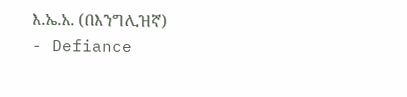እ.ኤ.አ. (በእንግሊዝኛ)
- Defiance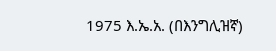1975 እ.ኤ.አ. (በእንግሊዝኛ)